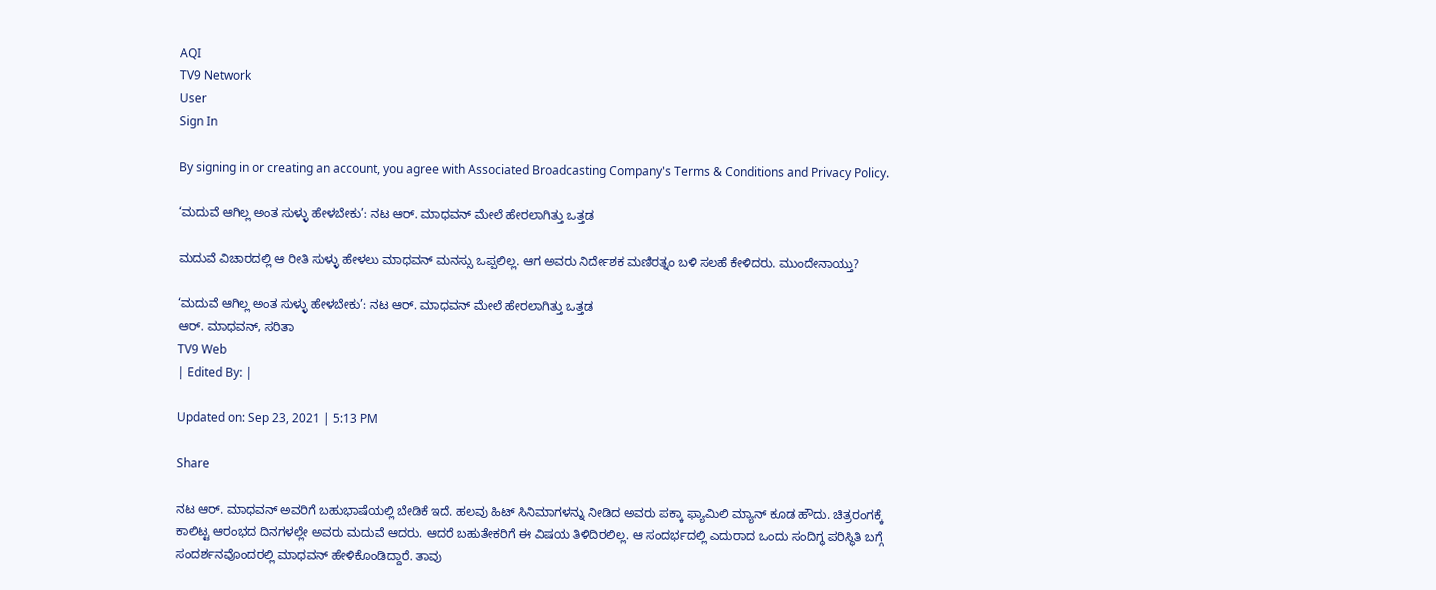AQI
TV9 Network
User
Sign In

By signing in or creating an account, you agree with Associated Broadcasting Company's Terms & Conditions and Privacy Policy.

‘ಮದುವೆ ಆಗಿಲ್ಲ ಅಂತ ಸುಳ್ಳು ಹೇಳಬೇಕು’: ನಟ ಆರ್. ಮಾಧವನ್ ಮೇಲೆ ಹೇರಲಾಗಿತ್ತು ಒತ್ತಡ

ಮದುವೆ ವಿಚಾರದಲ್ಲಿ ಆ ರೀತಿ ಸುಳ್ಳು ಹೇಳಲು ಮಾಧವನ್ ಮನಸ್ಸು ಒಪ್ಪಲಿಲ್ಲ. ಆಗ ಅವರು ನಿರ್ದೇಶಕ ಮಣಿರತ್ನಂ ಬಳಿ ಸಲಹೆ ಕೇಳಿದರು. ಮುಂದೇನಾಯ್ತು?

‘ಮದುವೆ ಆಗಿಲ್ಲ ಅಂತ ಸುಳ್ಳು ಹೇಳಬೇಕು’: ನಟ ಆರ್. ಮಾಧವನ್ ಮೇಲೆ ಹೇರಲಾಗಿತ್ತು ಒತ್ತಡ
ಆರ್. ಮಾಧವನ್, ಸರಿತಾ
TV9 Web
| Edited By: |

Updated on: Sep 23, 2021 | 5:13 PM

Share

ನಟ ಆರ್. ಮಾಧವನ್ ಅವರಿಗೆ ಬಹುಭಾಷೆಯಲ್ಲಿ ಬೇಡಿಕೆ ಇದೆ. ಹಲವು ಹಿಟ್ ಸಿನಿಮಾಗಳನ್ನು ನೀಡಿದ ಅವರು ಪಕ್ಕಾ ಫ್ಯಾಮಿಲಿ ಮ್ಯಾನ್ ಕೂಡ ಹೌದು. ಚಿತ್ರರಂಗಕ್ಕೆ ಕಾಲಿಟ್ಟ ಆರಂಭದ ದಿನಗಳಲ್ಲೇ ಅವರು ಮದುವೆ ಆದರು. ಆದರೆ ಬಹುತೇಕರಿಗೆ ಈ ವಿಷಯ ತಿಳಿದಿರಲಿಲ್ಲ. ಆ ಸಂದರ್ಭದಲ್ಲಿ ಎದುರಾದ ಒಂದು ಸಂದಿಗ್ಧ ಪರಿಸ್ಥಿತಿ ಬಗ್ಗೆ ಸಂದರ್ಶನವೊಂದರಲ್ಲಿ ಮಾಧವನ್ ಹೇಳಿಕೊಂಡಿದ್ದಾರೆ. ತಾವು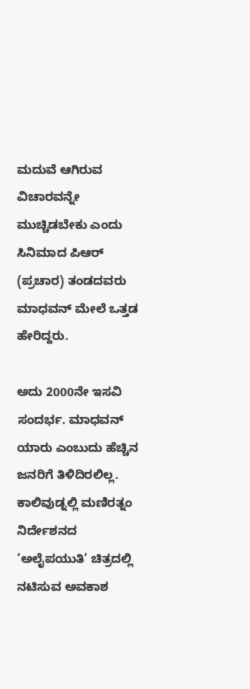ಮದುವೆ ಆಗಿರುವ ವಿಚಾರವನ್ನೇ ಮುಚ್ಚಿಡಬೇಕು ಎಂದು ಸಿನಿಮಾದ ಪಿಆರ್ (ಪ್ರಚಾರ) ತಂಡದವರು ಮಾಧವನ್ ಮೇಲೆ ಒತ್ತಡ ಹೇರಿದ್ದರು.

ಅದು 2000ನೇ ಇಸವಿ ಸಂದರ್ಭ. ಮಾಧವನ್ ಯಾರು ಎಂಬುದು ಹೆಚ್ಚಿನ ಜನರಿಗೆ ತಿಳಿದಿರಲಿಲ್ಲ. ಕಾಲಿವುಡ್ನಲ್ಲಿ ಮಣಿರತ್ನಂ ನಿರ್ದೇಶನದ ‘ಅಲೈಪಯುತಿ’ ಚಿತ್ರದಲ್ಲಿ ನಟಿಸುವ ಅವಕಾಶ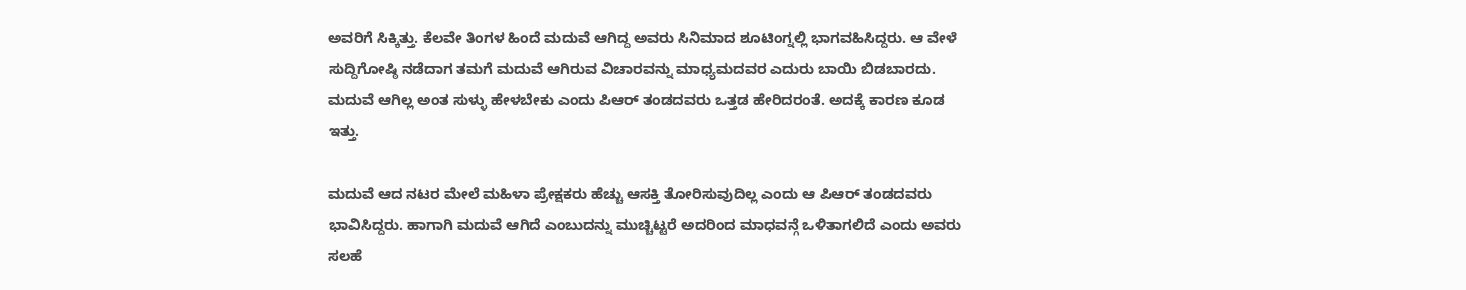ಅವರಿಗೆ ಸಿಕ್ಕಿತ್ತು. ಕೆಲವೇ ತಿಂಗಳ ಹಿಂದೆ ಮದುವೆ ಆಗಿದ್ದ ಅವರು ಸಿನಿಮಾದ ಶೂಟಿಂಗ್ನಲ್ಲಿ ಭಾಗವಹಿಸಿದ್ದರು. ಆ ವೇಳೆ ಸುದ್ದಿಗೋಷ್ಠಿ ನಡೆದಾಗ ತಮಗೆ ಮದುವೆ ಆಗಿರುವ ವಿಚಾರವನ್ನು ಮಾಧ್ಯಮದವರ ಎದುರು ಬಾಯಿ ಬಿಡಬಾರದು. ಮದುವೆ ಆಗಿಲ್ಲ ಅಂತ ಸುಳ್ಳು ಹೇಳಬೇಕು ಎಂದು ಪಿಆರ್ ತಂಡದವರು ಒತ್ತಡ ಹೇರಿದರಂತೆ. ಅದಕ್ಕೆ ಕಾರಣ ಕೂಡ ಇತ್ತು.

ಮದುವೆ ಆದ ನಟರ ಮೇಲೆ ಮಹಿಳಾ ಪ್ರೇಕ್ಷಕರು ಹೆಚ್ಚು ಆಸಕ್ತಿ ತೋರಿಸುವುದಿಲ್ಲ ಎಂದು ಆ ಪಿಆರ್ ತಂಡದವರು ಭಾವಿಸಿದ್ದರು. ಹಾಗಾಗಿ ಮದುವೆ ಆಗಿದೆ ಎಂಬುದನ್ನು ಮುಚ್ಚಿಟ್ಟರೆ ಅದರಿಂದ ಮಾಧವನ್ಗೆ ಒಳಿತಾಗಲಿದೆ ಎಂದು ಅವರು ಸಲಹೆ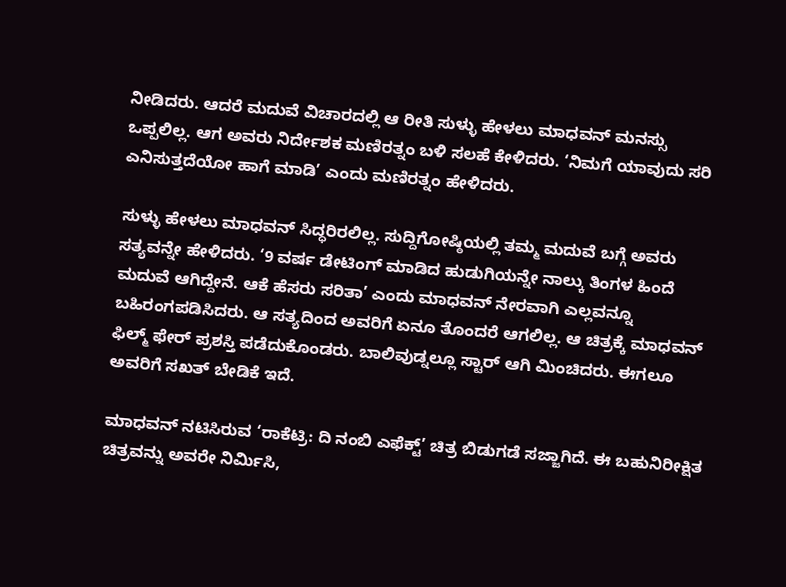ನೀಡಿದರು. ಆದರೆ ಮದುವೆ ವಿಚಾರದಲ್ಲಿ ಆ ರೀತಿ ಸುಳ್ಳು ಹೇಳಲು ಮಾಧವನ್ ಮನಸ್ಸು ಒಪ್ಪಲಿಲ್ಲ. ಆಗ ಅವರು ನಿರ್ದೇಶಕ ಮಣಿರತ್ನಂ ಬಳಿ ಸಲಹೆ ಕೇಳಿದರು. ‘ನಿಮಗೆ ಯಾವುದು ಸರಿ ಎನಿಸುತ್ತದೆಯೋ ಹಾಗೆ ಮಾಡಿ’ ಎಂದು ಮಣಿರತ್ನಂ ಹೇಳಿದರು.

ಸುಳ್ಳು ಹೇಳಲು ಮಾಧವನ್ ಸಿದ್ಧರಿರಲಿಲ್ಲ. ಸುದ್ದಿಗೋಷ್ಠಿಯಲ್ಲಿ ತಮ್ಮ ಮದುವೆ ಬಗ್ಗೆ ಅವರು ಸತ್ಯವನ್ನೇ ಹೇಳಿದರು. ‘9 ವರ್ಷ ಡೇಟಿಂಗ್ ಮಾಡಿದ ಹುಡುಗಿಯನ್ನೇ ನಾಲ್ಕು ತಿಂಗಳ ಹಿಂದೆ ಮದುವೆ ಆಗಿದ್ದೇನೆ. ಆಕೆ ಹೆಸರು ಸರಿತಾ’ ಎಂದು ಮಾಧವನ್ ನೇರವಾಗಿ ಎಲ್ಲವನ್ನೂ ಬಹಿರಂಗಪಡಿಸಿದರು. ಆ ಸತ್ಯದಿಂದ ಅವರಿಗೆ ಏನೂ ತೊಂದರೆ ಆಗಲಿಲ್ಲ. ಆ ಚಿತ್ರಕ್ಕೆ ಮಾಧವನ್ ಫಿಲ್ಮ್ ಫೇರ್ ಪ್ರಶಸ್ತಿ ಪಡೆದುಕೊಂಡರು. ಬಾಲಿವುಡ್ನಲ್ಲೂ ಸ್ಟಾರ್ ಆಗಿ ಮಿಂಚಿದರು. ಈಗಲೂ ಅವರಿಗೆ ಸಖತ್ ಬೇಡಿಕೆ ಇದೆ.

ಮಾಧವನ್ ನಟಿಸಿರುವ ‘ರಾಕೆಟ್ರಿ: ದಿ ನಂಬಿ ಎಫೆಕ್ಟ್’ ಚಿತ್ರ ಬಿಡುಗಡೆ ಸಜ್ಜಾಗಿದೆ. ಈ ಬಹುನಿರೀಕ್ಷಿತ ಚಿತ್ರವನ್ನು ಅವರೇ ನಿರ್ಮಿಸಿ,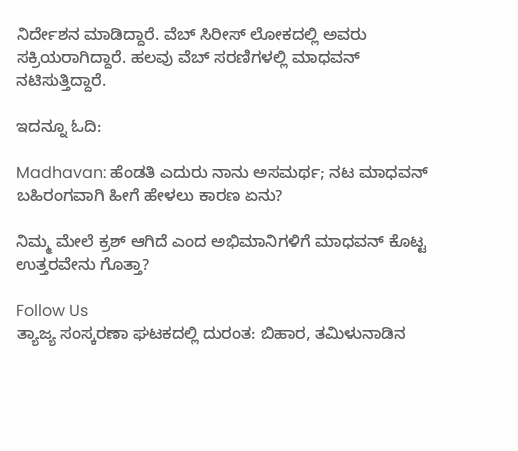ನಿರ್ದೇಶನ ಮಾಡಿದ್ದಾರೆ. ವೆಬ್ ಸಿರೀಸ್ ಲೋಕದಲ್ಲಿ ಅವರು ಸಕ್ರಿಯರಾಗಿದ್ದಾರೆ. ಹಲವು ವೆಬ್ ಸರಣಿಗಳಲ್ಲಿ ಮಾಧವನ್ ನಟಿಸುತ್ತಿದ್ದಾರೆ.

ಇದನ್ನೂ ಓದಿ:

Madhavan: ಹೆಂಡತಿ ಎದುರು ನಾನು ಅಸಮರ್ಥ; ನಟ ಮಾಧವನ್ ಬಹಿರಂಗವಾಗಿ ಹೀಗೆ ಹೇಳಲು ಕಾರಣ ಏನು?

ನಿಮ್ಮ ಮೇಲೆ ಕ್ರಶ್ ಆಗಿದೆ ಎಂದ ಅಭಿಮಾನಿಗಳಿಗೆ ಮಾಧವನ್‌ ಕೊಟ್ಟ ಉತ್ತರವೇನು ಗೊತ್ತಾ?

Follow Us
ತ್ಯಾಜ್ಯ ಸಂಸ್ಕರಣಾ ಘಟಕದಲ್ಲಿ ದುರಂತ: ಬಿಹಾರ, ತಮಿಳುನಾಡಿನ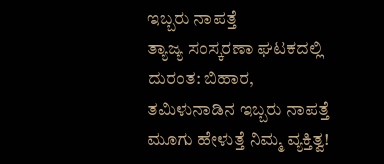ಇಬ್ಬರು ನಾಪತ್ತೆ
ತ್ಯಾಜ್ಯ ಸಂಸ್ಕರಣಾ ಘಟಕದಲ್ಲಿ ದುರಂತ: ಬಿಹಾರ, ತಮಿಳುನಾಡಿನ ಇಬ್ಬರು ನಾಪತ್ತೆ
ಮೂಗು ಹೇಳುತ್ತೆ ನಿಮ್ಮ ವ್ಯಕ್ತಿತ್ವ!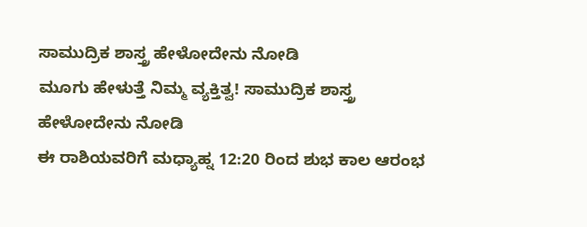ಸಾಮುದ್ರಿಕ ಶಾಸ್ತ್ರ ಹೇಳೋದೇನು ನೋಡಿ
ಮೂಗು ಹೇಳುತ್ತೆ ನಿಮ್ಮ ವ್ಯಕ್ತಿತ್ವ! ಸಾಮುದ್ರಿಕ ಶಾಸ್ತ್ರ ಹೇಳೋದೇನು ನೋಡಿ
ಈ ರಾಶಿಯವರಿಗೆ ಮಧ್ಯಾಹ್ನ 12:20 ರಿಂದ ಶುಭ ಕಾಲ ಆರಂಭ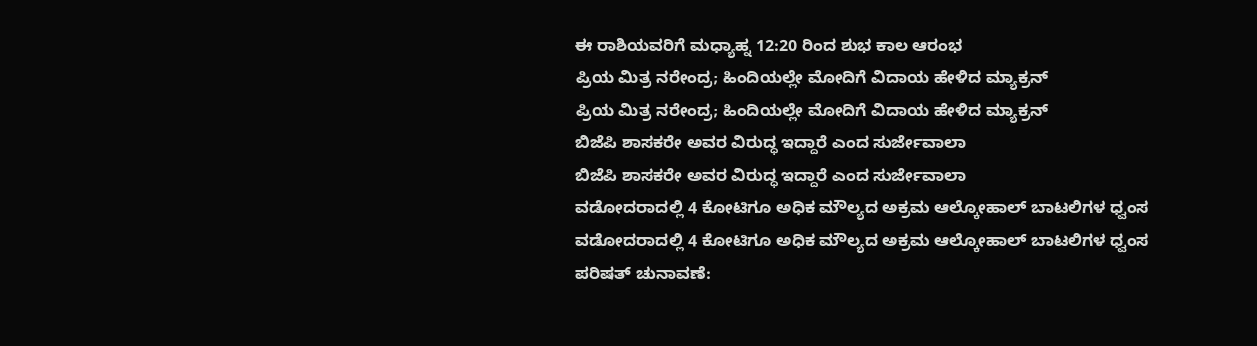ಈ ರಾಶಿಯವರಿಗೆ ಮಧ್ಯಾಹ್ನ 12:20 ರಿಂದ ಶುಭ ಕಾಲ ಆರಂಭ
ಪ್ರಿಯ ಮಿತ್ರ ನರೇಂದ್ರ; ಹಿಂದಿಯಲ್ಲೇ ಮೋದಿಗೆ ವಿದಾಯ ಹೇಳಿದ ಮ್ಯಾಕ್ರನ್
ಪ್ರಿಯ ಮಿತ್ರ ನರೇಂದ್ರ; ಹಿಂದಿಯಲ್ಲೇ ಮೋದಿಗೆ ವಿದಾಯ ಹೇಳಿದ ಮ್ಯಾಕ್ರನ್
ಬಿಜೆಪಿ ಶಾಸಕರೇ ಅವರ ವಿರುದ್ಧ ಇದ್ದಾರೆ ಎಂದ ಸುರ್ಜೇವಾಲಾ
ಬಿಜೆಪಿ ಶಾಸಕರೇ ಅವರ ವಿರುದ್ಧ ಇದ್ದಾರೆ ಎಂದ ಸುರ್ಜೇವಾಲಾ
ವಡೋದರಾದಲ್ಲಿ 4 ಕೋಟಿಗೂ ಅಧಿಕ ಮೌಲ್ಯದ ಅಕ್ರಮ ಆಲ್ಕೋಹಾಲ್ ಬಾಟಲಿಗಳ ಧ್ವಂಸ
ವಡೋದರಾದಲ್ಲಿ 4 ಕೋಟಿಗೂ ಅಧಿಕ ಮೌಲ್ಯದ ಅಕ್ರಮ ಆಲ್ಕೋಹಾಲ್ ಬಾಟಲಿಗಳ ಧ್ವಂಸ
ಪರಿಷತ್‌ ಚುನಾವಣೆ: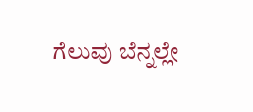ಗೆಲುವು ಬೆನ್ನಲ್ಲೇ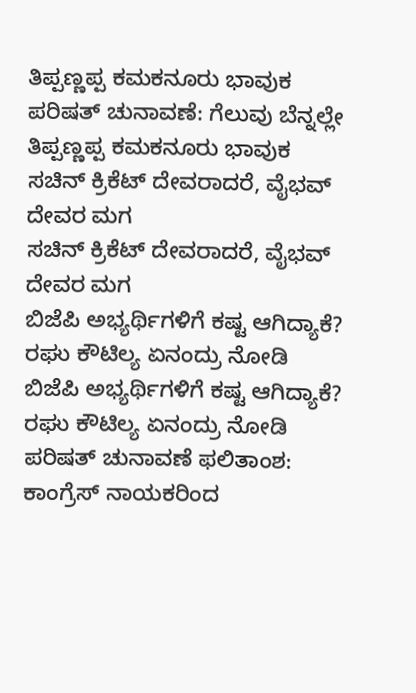ತಿಪ್ಪಣ್ಣಪ್ಪ ಕಮಕನೂರು ಭಾವುಕ
ಪರಿಷತ್‌ ಚುನಾವಣೆ: ಗೆಲುವು ಬೆನ್ನಲ್ಲೇ ತಿಪ್ಪಣ್ಣಪ್ಪ ಕಮಕನೂರು ಭಾವುಕ
ಸಚಿನ್ ಕ್ರಿಕೆಟ್ ದೇವರಾದರೆ, ವೈಭವ್ ದೇವರ ಮಗ
ಸಚಿನ್ ಕ್ರಿಕೆಟ್ ದೇವರಾದರೆ, ವೈಭವ್ ದೇವರ ಮಗ
ಬಿಜೆಪಿ ಅಭ್ಯರ್ಥಿಗಳಿಗೆ ಕಷ್ಟ ಆಗಿದ್ಯಾಕೆ? ರಘು ಕೌಟಿಲ್ಯ ಏನಂದ್ರು ನೋಡಿ
ಬಿಜೆಪಿ ಅಭ್ಯರ್ಥಿಗಳಿಗೆ ಕಷ್ಟ ಆಗಿದ್ಯಾಕೆ? ರಘು ಕೌಟಿಲ್ಯ ಏನಂದ್ರು ನೋಡಿ
ಪರಿಷತ್ ಚುನಾವಣೆ ಫಲಿತಾಂಶ: ಕಾಂಗ್ರೆಸ್ ನಾಯಕರಿಂದ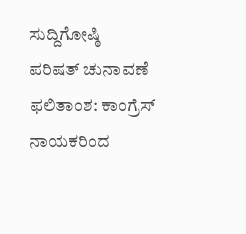ಸುದ್ದಿಗೋಷ್ಠಿ
ಪರಿಷತ್ ಚುನಾವಣೆ ಫಲಿತಾಂಶ: ಕಾಂಗ್ರೆಸ್ ನಾಯಕರಿಂದ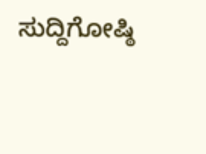ಸುದ್ದಿಗೋಷ್ಠಿ